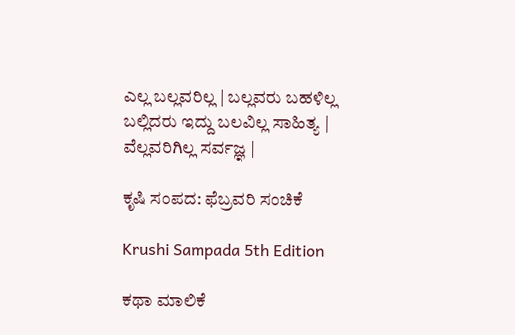ಎಲ್ಲ ಬಲ್ಲವರಿಲ್ಲ | ಬಲ್ಲವರು ಬಹಳಿಲ್ಲ
ಬಲ್ಲಿದರು ಇದ್ದು ಬಲವಿಲ್ಲ ಸಾಹಿತ್ಯ |
ವೆಲ್ಲವರಿಗಿಲ್ಲ ಸರ್ವಜ್ಞ |

ಕೃಷಿ ಸಂಪದ: ಫೆಬ್ರವರಿ ಸಂಚಿಕೆ

Krushi Sampada 5th Edition

ಕಥಾ ಮಾಲಿಕೆ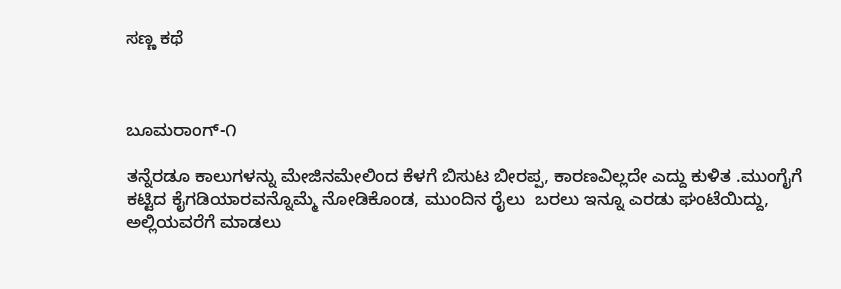ಸಣ್ಣ ಕಥೆ



ಬೂಮರಾಂಗ್-೧

ತನ್ನೆರಡೂ ಕಾಲುಗಳನ್ನು ಮೇಜಿನಮೇಲಿಂದ ಕೆಳಗೆ ಬಿಸುಟ ಬೀರಪ್ಪ, ಕಾರಣವಿಲ್ಲದೇ ಎದ್ದು ಕುಳಿತ .ಮುಂಗೈಗೆ ಕಟ್ಟಿದ ಕೈಗಡಿಯಾರವನ್ನೊಮ್ಮೆ ನೋಡಿಕೊಂಡ, ಮುಂದಿನ ರೈಲು  ಬರಲು ಇನ್ನೂ ಎರಡು ಘಂಟೆಯಿದ್ದು, ಅಲ್ಲಿಯವರೆಗೆ ಮಾಡಲು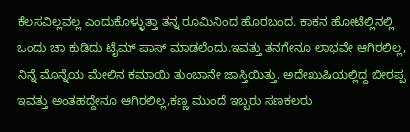ಕೆಲಸವಿಲ್ಲವಲ್ಲ ಎಂದುಕೊಳ್ಳುತ್ತಾ ತನ್ನ ರೂಮಿನಿಂದ ಹೊರಬಂದ. ಕಾಕನ ಹೋಟೆಲ್ಲಿನಲ್ಲಿ ಒಂದು ಚಾ ಕುಡಿದು ಟೈಮ್ ಪಾಸ್ ಮಾಡಲೆಂದು.ಇವತ್ತು ತನಗೇನೂ ಲಾಭವೇ ಆಗಿರಲಿಲ್ಲ, ನಿನ್ನೆ ಮೊನ್ನೆಯ ಮೇಲಿನ ಕಮಾಯಿ ತುಂಬಾನೇ ಜಾಸ್ತಿಯಿತ್ತು. ಅದೇಖುಷಿಯಲ್ಲಿದ್ದ ಬೀರಪ್ಪ ಇವತ್ತು ಅಂತಹದ್ದೇನೂ ಆಗಿರಲಿಲ್ಲ,ಕಣ್ಣ ಮುಂದೆ ಇಬ್ಬರು ಸಣಕಲರು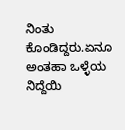ನಿಂತು ಕೊಂಡಿದ್ದರು.ಏನೂ ಅಂತಹಾ ಒಳ್ಳೆಯ ನಿದ್ದೆಯಿ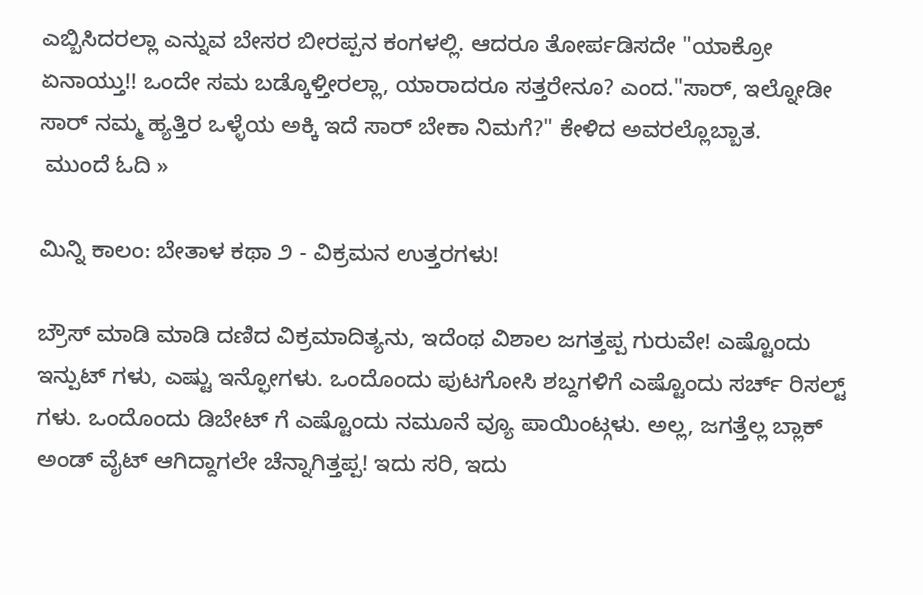ಎಬ್ಬಿಸಿದರಲ್ಲಾ ಎನ್ನುವ ಬೇಸರ ಬೀರಪ್ಪನ ಕಂಗಳಲ್ಲಿ. ಆದರೂ ತೋರ್ಪಡಿಸದೇ "ಯಾಕ್ರೋ ಏನಾಯ್ತು!! ಒಂದೇ ಸಮ ಬಡ್ಕೊಳ್ತೀರಲ್ಲಾ, ಯಾರಾದರೂ ಸತ್ತರೇನೂ? ಎಂದ."ಸಾರ್, ಇಲ್ನೋಡೀ ಸಾರ್ ನಮ್ಮ ಹ್ಯತ್ತಿರ ಒಳ್ಳೆಯ ಅಕ್ಕಿ ಇದೆ ಸಾರ್ ಬೇಕಾ ನಿಮಗೆ?" ಕೇಳಿದ ಅವರಲ್ಲೊಬ್ಬಾತ.
 ಮುಂದೆ ಓದಿ »

ಮಿನ್ನಿ ಕಾಲಂ: ಬೇತಾಳ ಕಥಾ ೨ - ವಿಕ್ರಮನ ಉತ್ತರಗಳು!

ಬ್ರೌಸ್ ಮಾಡಿ ಮಾಡಿ ದಣಿದ ವಿಕ್ರಮಾದಿತ್ಯನು, ಇದೆಂಥ ವಿಶಾಲ ಜಗತ್ತಪ್ಪ ಗುರುವೇ! ಎಷ್ಟೊಂದು ಇನ್ಪುಟ್ ಗಳು, ಎಷ್ಟು ಇನ್ಫೋಗಳು. ಒಂದೊಂದು ಪುಟಗೋಸಿ ಶಬ್ದಗಳಿಗೆ ಎಷ್ಟೊಂದು ಸರ್ಚ್ ರಿಸಲ್ಟ್ ಗಳು. ಒಂದೊಂದು ಡಿಬೇಟ್ ಗೆ ಎಷ್ಟೊಂದು ನಮೂನೆ ವ್ಯೂ ಪಾಯಿಂಟ್ಗಳು. ಅಲ್ಲ, ಜಗತ್ತೆಲ್ಲ ಬ್ಲಾಕ್ ಅಂಡ್ ವೈಟ್ ಆಗಿದ್ದಾಗಲೇ ಚೆನ್ನಾಗಿತ್ತಪ್ಪ! ಇದು ಸರಿ, ಇದು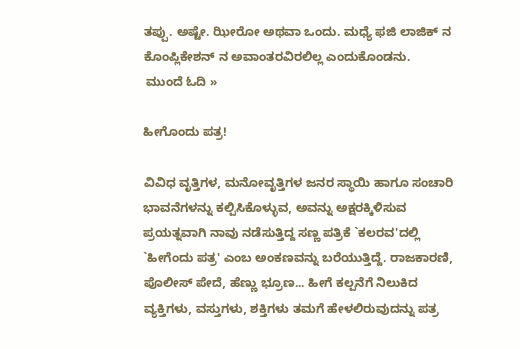ತಪ್ಪು. ಅಷ್ಟೇ. ಝೀರೋ ಅಥವಾ ಒಂದು. ಮಧ್ಯೆ ಫಜಿ ಲಾಜಿಕ್ ನ ಕೊಂಪ್ಲಿಕೇಶನ್ ನ ಅವಾಂತರವಿರಲಿಲ್ಲ ಎಂದುಕೊಂಡನು.
 ಮುಂದೆ ಓದಿ »

ಹೀಗೊಂದು ಪತ್ರ!

ವಿವಿಧ ವೃತ್ತಿಗಳ, ಮನೋವೃತ್ತಿಗಳ ಜನರ ಸ್ಥಾಯಿ ಹಾಗೂ ಸಂಚಾರಿ ಭಾವನೆಗಳನ್ನು ಕಲ್ಪಿಸಿಕೊಳ್ಳುವ, ಅವನ್ನು ಅಕ್ಷರಕ್ಕಿಳಿಸುವ ಪ್ರಯತ್ನವಾಗಿ ನಾವು ನಡೆಸುತ್ತಿದ್ದ ಸಣ್ಣ ಪತ್ರಿಕೆ `ಕಲರವ'ದಲ್ಲಿ `ಹೀಗೆಂದು ಪತ್ರ' ಎಂಬ ಅಂಕಣವನ್ನು ಬರೆಯುತ್ತಿದ್ದೆ. ರಾಜಕಾರಣಿ, ಪೊಲೀಸ್ ಪೇದೆ, ಹೆಣ್ಣು ಭ್ರೂಣ... ಹೀಗೆ ಕಲ್ಪನೆಗೆ ನಿಲುಕಿದ ವ್ಯಕ್ತಿಗಳು, ವಸ್ತುಗಳು, ಶಕ್ತಿಗಳು ತಮಗೆ ಹೇಳಲಿರುವುದನ್ನು ಪತ್ರ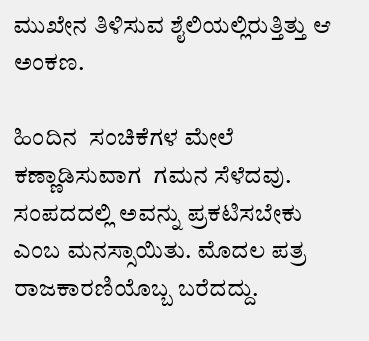ಮುಖೇನ ತಿಳಿಸುವ ಶೈಲಿಯಲ್ಲಿರುತ್ತಿತ್ತು ಆ ಅಂಕಣ.

ಹಿಂದಿನ  ಸಂಚಿಕೆಗಳ ಮೇಲೆ ಕಣ್ಣಾಡಿಸುವಾಗ  ಗಮನ ಸೆಳೆದವು. ಸಂಪದದಲ್ಲಿ ಅವನ್ನು ಪ್ರಕಟಿಸಬೇಕು ಎಂಬ ಮನಸ್ಸಾಯಿತು. ಮೊದಲ ಪತ್ರ ರಾಜಕಾರಣಿಯೊಬ್ಬ ಬರೆದದ್ದು.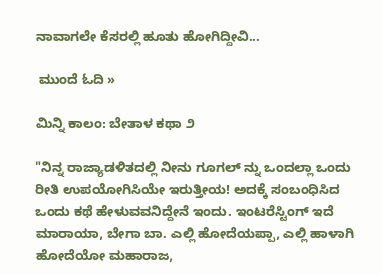ನಾವಾಗಲೇ ಕೆಸರಲ್ಲಿ ಹೂತು ಹೋಗಿದ್ದೀವಿ...

 ಮುಂದೆ ಓದಿ »

ಮಿನ್ನಿ ಕಾಲಂ: ಬೇತಾಳ ಕಥಾ ೨

"ನಿನ್ನ ರಾಜ್ಯಾಡಳಿತದಲ್ಲಿ ನೀನು ಗೂಗಲ್ ನ್ನು ಒಂದಲ್ಲಾ ಒಂದು ರೀತಿ ಉಪಯೋಗಿಸಿಯೇ ಇರುತ್ತೀಯ! ಅದಕ್ಕೆ ಸಂಬಂಧಿಸಿದ ಒಂದು ಕಥೆ ಹೇಳುವವನಿದ್ದೇನೆ ಇಂದು. ಇಂಟರೆಸ್ಟಿಂಗ್ ಇದೆ ಮಾರಾಯಾ, ಬೇಗಾ ಬಾ. ಎಲ್ಲಿ ಹೋದೆಯಪ್ಪಾ, ಎಲ್ಲಿ ಹಾಳಾಗಿ ಹೋದೆಯೋ ಮಹಾರಾಜ,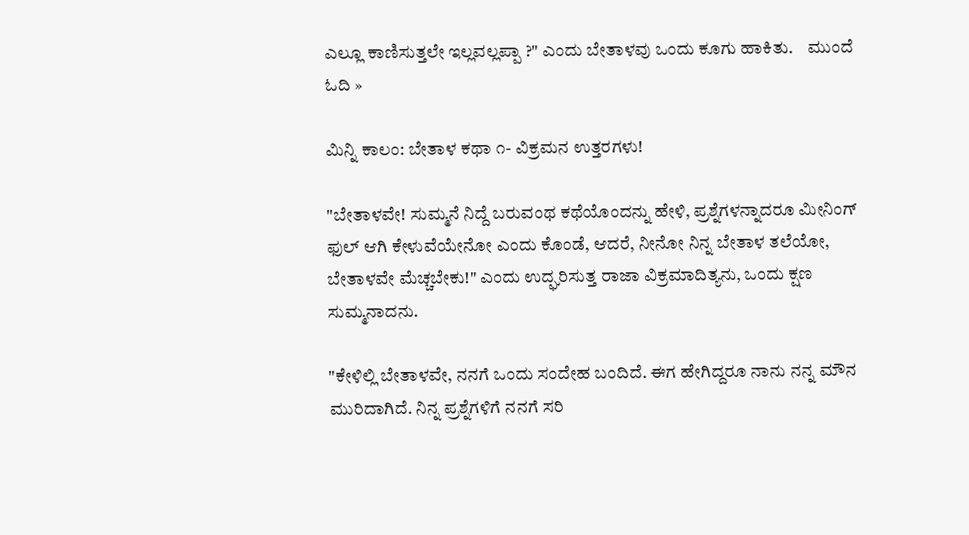ಎಲ್ಲೂ ಕಾಣಿಸುತ್ತಲೇ ಇಲ್ಲವಲ್ಲಪ್ಪಾ ?" ಎಂದು ಬೇತಾಳವು ಒಂದು ಕೂಗು ಹಾಕಿತು.    ಮುಂದೆ ಓದಿ »

ಮಿನ್ನಿ ಕಾಲಂ: ಬೇತಾಳ ಕಥಾ ೧- ವಿಕ್ರಮನ ಉತ್ತರಗಳು!

"ಬೇತಾಳವೇ! ಸುಮ್ಮನೆ ನಿದ್ದೆ ಬರುವಂಥ ಕಥೆಯೊಂದನ್ನು ಹೇಳಿ, ಪ್ರಶ್ನೆಗಳನ್ನಾದರೂ ಮೀನಿಂಗ್ ಫುಲ್ ಆಗಿ ಕೇಳುವೆಯೇನೋ ಎಂದು ಕೊಂಡೆ, ಆದರೆ, ನೀನೋ ನಿನ್ನ ಬೇತಾಳ ತಲೆಯೋ, ಬೇತಾಳವೇ ಮೆಚ್ಚಬೇಕು!" ಎಂದು ಉದ್ಘರಿಸುತ್ತ ರಾಜಾ ವಿಕ್ರಮಾದಿತ್ಯನು, ಒಂದು ಕ್ಷಣ ಸುಮ್ಮನಾದನು.

"ಕೇಳಿಲ್ಲಿ ಬೇತಾಳವೇ, ನನಗೆ ಒಂದು ಸಂದೇಹ ಬಂದಿದೆ. ಈಗ ಹೇಗಿದ್ದರೂ ನಾನು ನನ್ನ ಮೌನ ಮುರಿದಾಗಿದೆ. ನಿನ್ನ ಪ್ರಶ್ನೆಗಳಿಗೆ ನನಗೆ ಸರಿ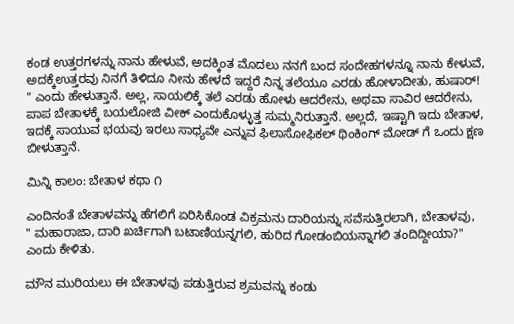ಕಂಡ ಉತ್ತರಗಳನ್ನು ನಾನು ಹೇಳುವೆ, ಅದಕ್ಕಿಂತ ಮೊದಲು ನನಗೆ ಬಂದ ಸಂದೇಹಗಳನ್ನೂ ನಾನು ಕೇಳುವೆ, ಅದಕ್ಕೆಉತ್ತರವು ನಿನಗೆ ತಿಳಿದೂ ನೀನು ಹೇಳದೆ ಇದ್ದರೆ ನಿನ್ನ ತಲೆಯೂ ಎರಡು ಹೋಳಾದೀತು, ಹುಷಾರ್! " ಎಂದು ಹೇಳುತ್ತಾನೆ. ಅಲ್ಲ, ಸಾಯಲಿಕ್ಕೆ ತಲೆ ಎರಡು ಹೋಳು ಆದರೇನು, ಅಥವಾ ಸಾವಿರ ಆದರೇನು, ಪಾಪ ಬೇತಾಳಕ್ಕೆ ಬಯಲೋಜಿ ವೀಕ್ ಎಂದುಕೊಳ್ಳುತ್ತ ಸುಮ್ಮನಿರುತ್ತಾನೆ. ಅಲ್ಲದೆ, ಇಷ್ಟಾಗಿ ಇದು ಬೇತಾಳ, ಇದಕ್ಕೆ ಸಾಯುವ ಭಯವು ಇರಲು ಸಾಧ್ಯವೇ ಎನ್ನುವ ಫಿಲಾಸೋಫಿಕಲ್ ಥಿಂಕಿಂಗ್ ಮೋಡ್ ಗೆ ಒಂದು ಕ್ಷಣ ಬೀಳುತ್ತಾನೆ.

ಮಿನ್ನಿ ಕಾಲಂ: ಬೇತಾಳ ಕಥಾ ೧

ಎಂದಿನಂತೆ ಬೇತಾಳವನ್ನು ಹೆಗಲಿಗೆ ಏರಿಸಿಕೊಂಡ ವಿಕ್ರಮನು ದಾರಿಯನ್ನು ಸವೆಸುತ್ತಿರಲಾಗಿ, ಬೇತಾಳವು,
" ಮಹಾರಾಜಾ, ದಾರಿ ಖರ್ಚಿಗಾಗಿ ಬಟಾಣಿಯನ್ನಗಲಿ, ಹುರಿದ ಗೋಡಂಬಿಯನ್ನಾಗಲಿ ತಂದಿದ್ದೀಯಾ?" ಎಂದು ಕೇಳಿತು.

ಮೌನ ಮುರಿಯಲು ಈ ಬೇತಾಳವು ಪಡುತ್ತಿರುವ ಶ್ರಮವನ್ನು ಕಂಡು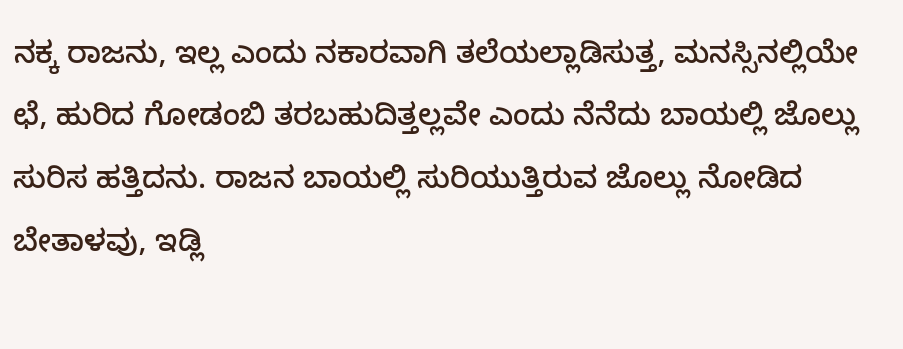ನಕ್ಕ ರಾಜನು, ಇಲ್ಲ ಎಂದು ನಕಾರವಾಗಿ ತಲೆಯಲ್ಲಾಡಿಸುತ್ತ, ಮನಸ್ಸಿನಲ್ಲಿಯೇ ಛೆ, ಹುರಿದ ಗೋಡಂಬಿ ತರಬಹುದಿತ್ತಲ್ಲವೇ ಎಂದು ನೆನೆದು ಬಾಯಲ್ಲಿ ಜೊಲ್ಲು ಸುರಿಸ ಹತ್ತಿದನು. ರಾಜನ ಬಾಯಲ್ಲಿ ಸುರಿಯುತ್ತಿರುವ ಜೊಲ್ಲು ನೋಡಿದ ಬೇತಾಳವು, ಇಡ್ಲಿ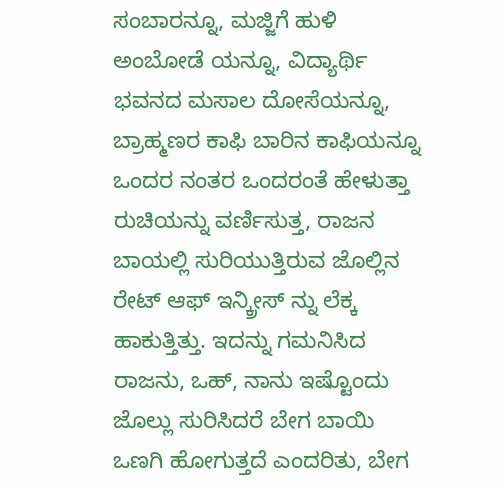ಸಂಬಾರನ್ನೂ, ಮಜ್ಜಿಗೆ ಹುಳಿ ಅಂಬೋಡೆ ಯನ್ನೂ, ವಿದ್ಯಾರ್ಥಿ ಭವನದ ಮಸಾಲ ದೋಸೆಯನ್ನೂ, ಬ್ರಾಹ್ಮಣರ ಕಾಫಿ ಬಾರಿನ ಕಾಫಿಯನ್ನೂ ಒಂದರ ನಂತರ ಒಂದರಂತೆ ಹೇಳುತ್ತಾ ರುಚಿಯನ್ನು ವರ್ಣಿಸುತ್ತ, ರಾಜನ ಬಾಯಲ್ಲಿ ಸುರಿಯುತ್ತಿರುವ ಜೊಲ್ಲಿನ ರೇಟ್ ಆಫ್ ಇನ್ಕ್ರೀಸ್ ನ್ನು ಲೆಕ್ಕ ಹಾಕುತ್ತಿತ್ತು. ಇದನ್ನು ಗಮನಿಸಿದ ರಾಜನು, ಒಹ್, ನಾನು ಇಷ್ಟೊಂದು ಜೊಲ್ಲು ಸುರಿಸಿದರೆ ಬೇಗ ಬಾಯಿ ಒಣಗಿ ಹೋಗುತ್ತದೆ ಎಂದರಿತು, ಬೇಗ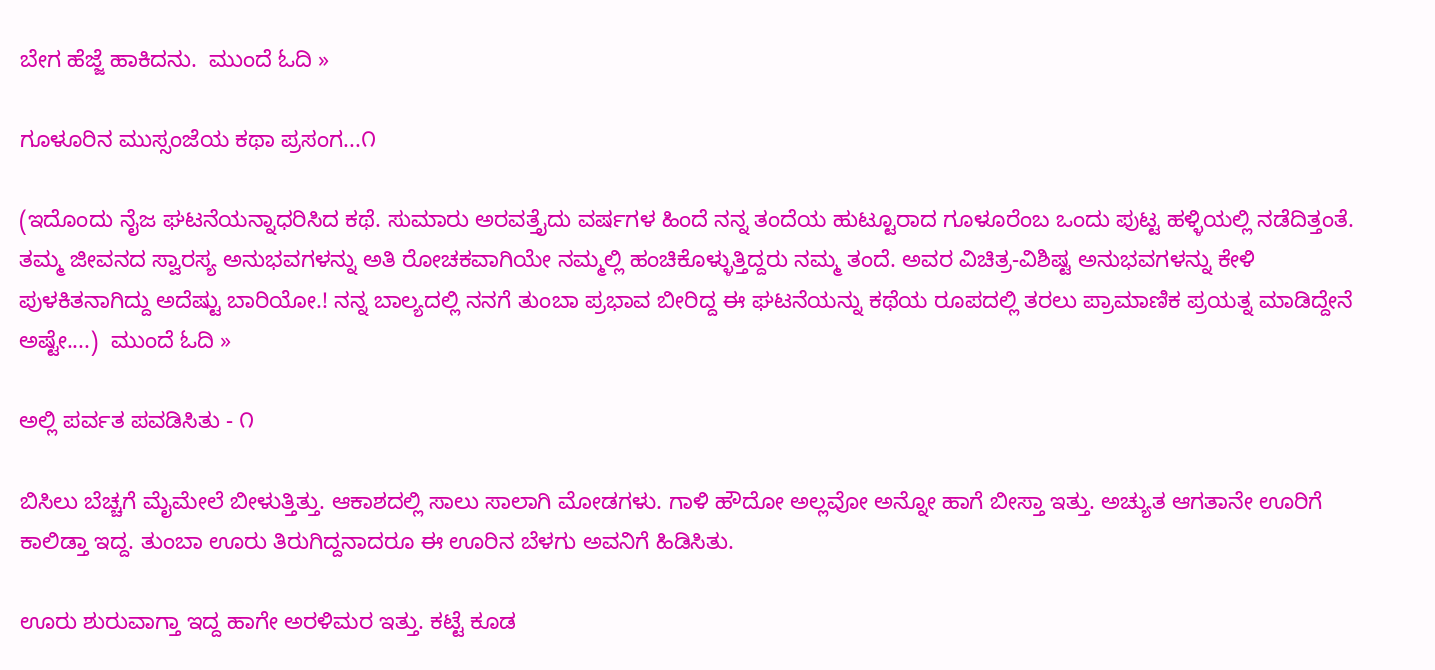ಬೇಗ ಹೆಜ್ಜೆ ಹಾಕಿದನು.  ಮುಂದೆ ಓದಿ »

ಗೂಳೂರಿನ ಮುಸ್ಸಂಜೆಯ ಕಥಾ ಪ್ರಸಂಗ...೧

(ಇದೊಂದು ನೈಜ ಘಟನೆಯನ್ನಾಧರಿಸಿದ ಕಥೆ. ಸುಮಾರು ಅರವತ್ತೈದು ವರ್ಷಗಳ ಹಿಂದೆ ನನ್ನ ತಂದೆಯ ಹುಟ್ಟೂರಾದ ಗೂಳೂರೆಂಬ ಒಂದು ಪುಟ್ಟ ಹಳ್ಳಿಯಲ್ಲಿ ನಡೆದಿತ್ತಂತೆ. ತಮ್ಮ ಜೀವನದ ಸ್ವಾರಸ್ಯ ಅನುಭವಗಳನ್ನು ಅತಿ ರೋಚಕವಾಗಿಯೇ ನಮ್ಮಲ್ಲಿ ಹಂಚಿಕೊಳ್ಳುತ್ತಿದ್ದರು ನಮ್ಮ ತಂದೆ. ಅವರ ವಿಚಿತ್ರ-ವಿಶಿಷ್ಟ ಅನುಭವಗಳನ್ನು ಕೇಳಿ ಪುಳಕಿತನಾಗಿದ್ದು ಅದೆಷ್ಟು ಬಾರಿಯೋ.! ನನ್ನ ಬಾಲ್ಯದಲ್ಲಿ ನನಗೆ ತುಂಬಾ ಪ್ರಭಾವ ಬೀರಿದ್ದ ಈ ಘಟನೆಯನ್ನು ಕಥೆಯ ರೂಪದಲ್ಲಿ ತರಲು ಪ್ರಾಮಾಣಿಕ ಪ್ರಯತ್ನ ಮಾಡಿದ್ದೇನೆ ಅಷ್ಟೇ....)  ಮುಂದೆ ಓದಿ »

ಅಲ್ಲಿ ಪರ್ವತ ಪವಡಿಸಿತು - ೧

ಬಿಸಿಲು ಬೆಚ್ಚಗೆ ಮೈಮೇಲೆ ಬೀಳುತ್ತಿತ್ತು. ಆಕಾಶದಲ್ಲಿ ಸಾಲು ಸಾಲಾಗಿ ಮೋಡಗಳು. ಗಾಳಿ ಹೌದೋ ಅಲ್ಲವೋ ಅನ್ನೋ ಹಾಗೆ ಬೀಸ್ತಾ ಇತ್ತು. ಅಚ್ಯುತ ಆಗತಾನೇ ಊರಿಗೆ ಕಾಲಿಡ್ತಾ ಇದ್ದ. ತುಂಬಾ ಊರು ತಿರುಗಿದ್ದನಾದರೂ ಈ ಊರಿನ ಬೆಳಗು ಅವನಿಗೆ ಹಿಡಿಸಿತು.

ಊರು ಶುರುವಾಗ್ತಾ ಇದ್ದ ಹಾಗೇ ಅರಳಿಮರ ಇತ್ತು. ಕಟ್ಟೆ ಕೂಡ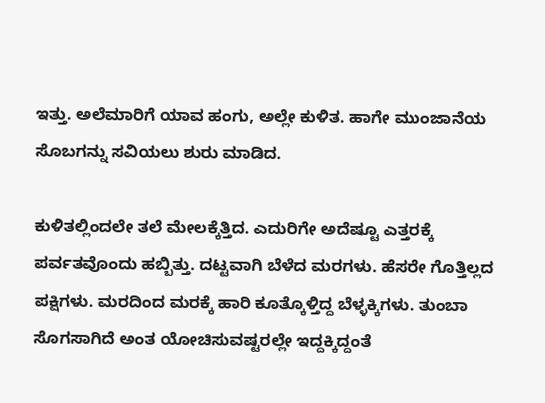ಇತ್ತು. ಅಲೆಮಾರಿಗೆ ಯಾವ ಹಂಗು, ಅಲ್ಲೇ ಕುಳಿತ. ಹಾಗೇ ಮುಂಜಾನೆಯ ಸೊಬಗನ್ನು ಸವಿಯಲು ಶುರು ಮಾಡಿದ.

ಕುಳಿತಲ್ಲಿಂದಲೇ ತಲೆ ಮೇಲಕ್ಕೆತ್ತಿದ. ಎದುರಿಗೇ ಅದೆಷ್ಟೂ ಎತ್ತರಕ್ಕೆ ಪರ್ವತವೊಂದು ಹಬ್ಬಿತ್ತು. ದಟ್ಟವಾಗಿ ಬೆಳೆದ ಮರಗಳು. ಹೆಸರೇ ಗೊತ್ತಿಲ್ಲದ ಪಕ್ಷಿಗಳು. ಮರದಿಂದ ಮರಕ್ಕೆ ಹಾರಿ ಕೂತ್ಕೊಳ್ತಿದ್ದ ಬೆಳ್ಳಕ್ಕಿಗಳು. ತುಂಬಾ ಸೊಗಸಾಗಿದೆ ಅಂತ ಯೋಚಿಸುವಷ್ಟರಲ್ಲೇ ಇದ್ದಕ್ಕಿದ್ದಂತೆ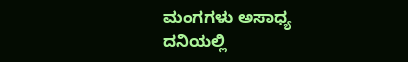ಮಂಗಗಳು ಅಸಾಧ್ಯ ದನಿಯಲ್ಲಿ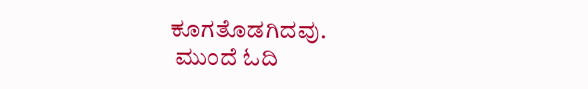ಕೂಗತೊಡಗಿದವು.
 ಮುಂದೆ ಓದಿ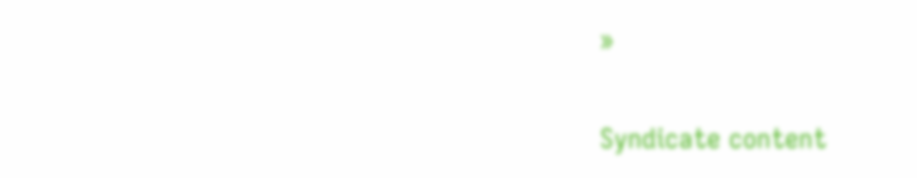»

Syndicate content